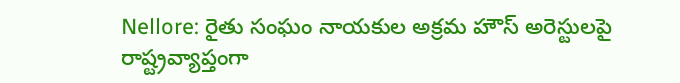Nellore: రైతు సంఘం నాయకుల అక్రమ హౌస్ అరెస్టులపై రాష్ట్రవ్యాప్తంగా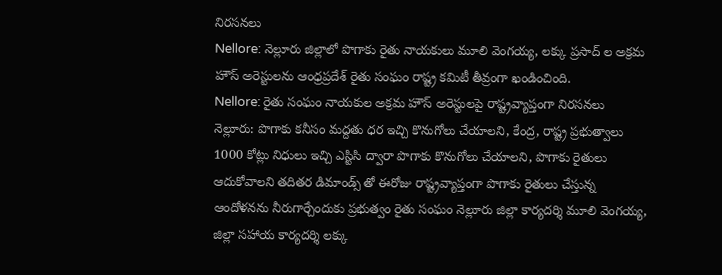నిరసనలు
Nellore: నెల్లూరు జిల్లాలో పొగాకు రైతు నాయకులు మూలి వెంగయ్య, లక్కు ప్రసాద్ ల అక్రమ హౌస్ అరెస్టులను ఆంధ్రప్రదేశ్ రైతు సంఘం రాష్ట్ర కమిటీ తీవ్రంగా ఖండించింది.
Nellore: రైతు సంఘం నాయకుల అక్రమ హౌస్ అరెస్టులపై రాష్ట్రవ్యాప్తంగా నిరసనలు
నెల్లూరు: పొగాకు కనీసం మద్దతు ధర ఇచ్చి కొనుగోలు చేయాలని, కేంద్ర, రాష్ట్ర ప్రభుత్వాలు 1000 కోట్లు నిధులు ఇచ్చి ఎస్టిసి ద్వారా పొగాకు కొనుగోలు చేయాలని, పొగాకు రైతులు ఆదుకోవాలని తదితర డిమాండ్స్ తో ఈరోజు రాష్ట్రవ్యాప్తంగా పొగాకు రైతులు చేస్తున్న ఆందోళనను నీరుగార్చేందుకు ప్రభుత్వం రైతు సంఘం నెల్లూరు జిల్లా కార్యదర్శి మూలి వెంగయ్య, జిల్లా సహాయ కార్యదర్శి లక్కు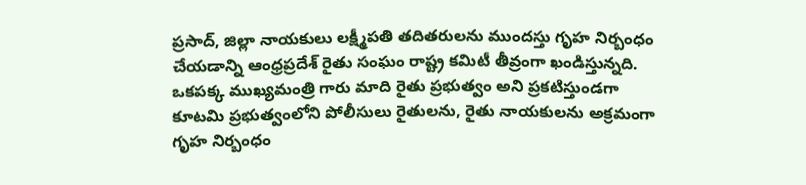ప్రసాద్, జిల్లా నాయకులు లక్ష్మీపతి తదితరులను ముందస్తు గృహ నిర్బంధం చేయడాన్ని ఆంధ్రప్రదేశ్ రైతు సంఘం రాష్ట్ర కమిటీ తీవ్రంగా ఖండిస్తున్నది.
ఒకపక్క ముఖ్యమంత్రి గారు మాది రైతు ప్రభుత్వం అని ప్రకటిస్తుండగా కూటమి ప్రభుత్వంలోని పోలీసులు రైతులను, రైతు నాయకులను అక్రమంగా గృహ నిర్బంధం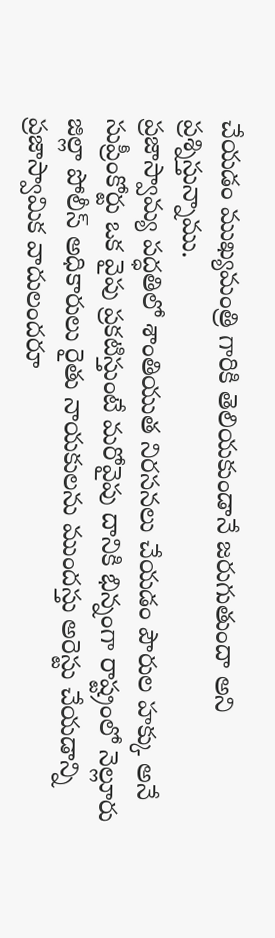చేయడం ముఖ్యమంత్రి గారికి తెలియకుండానే జరుగుతుందా అని ప్రశ్నిస్తున్నాము.
ప్రజాస్వామ్య పద్ధతిలో శాంతియుత నిరసనలు చేయడం పౌరుల హక్కు అనే సుప్రీంకోర్టు ఒక వైపు ప్రకటిస్తుంటే మరోవైపు దానికి భిన్నంగా రాష్ట్రంలో నెల్లూరు జిల్లా పోలీస్ అధికారులు రైతు నాయకులను ముందస్తు అరెస్టు చేయడాన్ని ప్రజాస్వామిక వాదులందరూ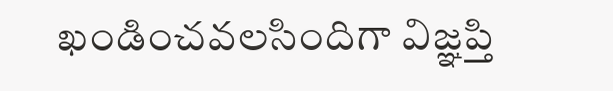ఖండించవలసిందిగా విజ్ఞప్తి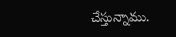చేస్తున్నాము.